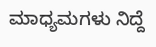ಮಾಧ್ಯಮಗಳು ನಿದ್ದೆ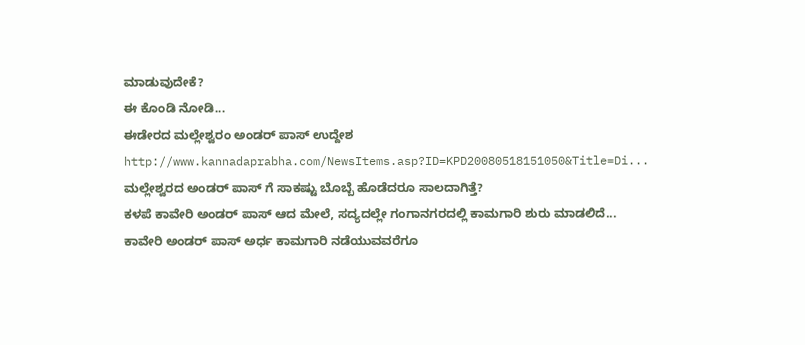ಮಾಡುವುದೇಕೆ?
ಈ ಕೊಂಡಿ ನೋಡಿ...
ಈಡೇರದ ಮಲ್ಲೇಶ್ವರಂ ಅಂಡರ್ ಪಾಸ್ ಉದ್ದೇಶ
http://www.kannadaprabha.com/NewsItems.asp?ID=KPD20080518151050&Title=Di...
ಮಲ್ಲೇಶ್ವರದ ಅಂಡರ್ ಪಾಸ್ ಗೆ ಸಾಕಷ್ಟು ಬೊಬ್ಬೆ ಹೊಡೆದರೂ ಸಾಲದಾಗಿತ್ತೆ?
ಕಳಪೆ ಕಾವೇರಿ ಅಂಡರ್ ಪಾಸ್ ಆದ ಮೇಲೆ, ಸದ್ಯದಲ್ಲೇ ಗಂಗಾನಗರದಲ್ಲಿ ಕಾಮಗಾರಿ ಶುರು ಮಾಡಲಿದೆ...
ಕಾವೇರಿ ಅಂಡರ್ ಪಾಸ್ ಅರ್ಧ ಕಾಮಗಾರಿ ನಡೆಯುವವರೆಗೂ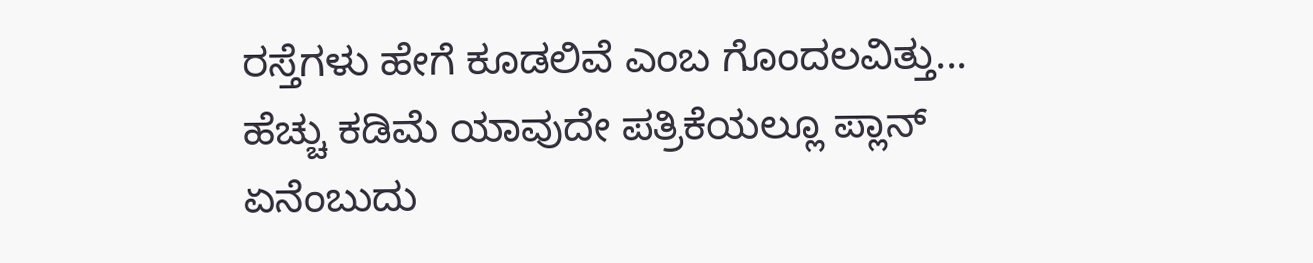ರಸ್ತೆಗಳು ಹೇಗೆ ಕೂಡಲಿವೆ ಎಂಬ ಗೊಂದಲವಿತ್ತು...
ಹೆಚ್ಚು ಕಡಿಮೆ ಯಾವುದೇ ಪತ್ರಿಕೆಯಲ್ಲೂ ಪ್ಲಾನ್ ಏನೆಂಬುದು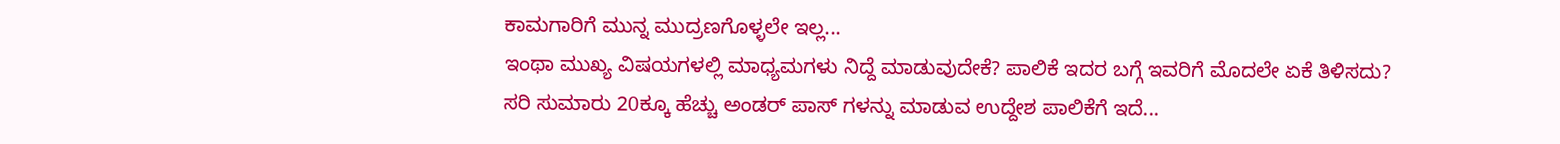ಕಾಮಗಾರಿಗೆ ಮುನ್ನ ಮುದ್ರಣಗೊಳ್ಳಲೇ ಇಲ್ಲ...
ಇಂಥಾ ಮುಖ್ಯ ವಿಷಯಗಳಲ್ಲಿ ಮಾಧ್ಯಮಗಳು ನಿದ್ದೆ ಮಾಡುವುದೇಕೆ? ಪಾಲಿಕೆ ಇದರ ಬಗ್ಗೆ ಇವರಿಗೆ ಮೊದಲೇ ಏಕೆ ತಿಳಿಸದು?
ಸರಿ ಸುಮಾರು 20ಕ್ಕೂ ಹೆಚ್ಚು ಅಂಡರ್ ಪಾಸ್ ಗಳನ್ನು ಮಾಡುವ ಉದ್ದೇಶ ಪಾಲಿಕೆಗೆ ಇದೆ...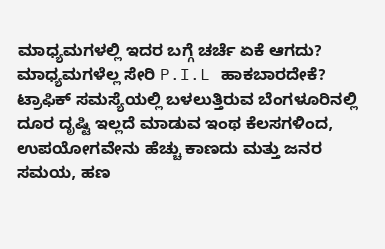ಮಾಧ್ಯಮಗಳಲ್ಲಿ ಇದರ ಬಗ್ಗೆ ಚರ್ಚೆ ಏಕೆ ಆಗದು? ಮಾಧ್ಯಮಗಳೆಲ್ಲ ಸೇರಿ P.I.L ಹಾಕಬಾರದೇಕೆ?
ಟ್ರಾಫಿಕ್ ಸಮಸ್ಯೆಯಲ್ಲಿ ಬಳಲುತ್ತಿರುವ ಬೆಂಗಳೂರಿನಲ್ಲಿ ದೂರ ದೃಷ್ಟಿ ಇಲ್ಲದೆ ಮಾಡುವ ಇಂಥ ಕೆಲಸಗಳಿಂದ, ಉಪಯೋಗವೇನು ಹೆಚ್ಚು ಕಾಣದು ಮತ್ತು ಜನರ ಸಮಯ, ಹಣ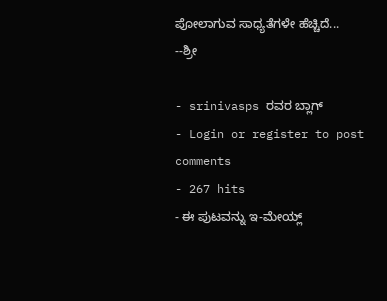ಪೋಲಾಗುವ ಸಾಧ್ಯತೆಗಳೇ ಹೆಚ್ಚಿದೆ...
--ಶ್ರೀ

- srinivasps ರವರ ಬ್ಲಾಗ್
- Login or register to post comments
- 267 hits
- ಈ ಪುಟವನ್ನು ಇ-ಮೇಯ್ಲ್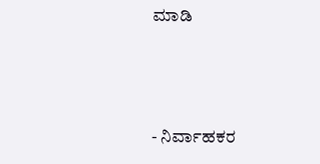ಮಾಡಿ



- ನಿರ್ವಾಹಕರ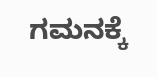ಗಮನಕ್ಕೆ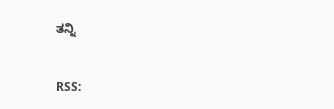ತನ್ನಿ


RSS: